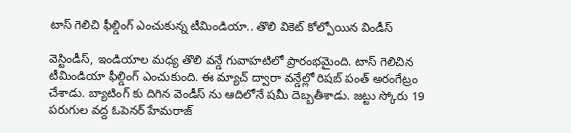టాస్ గెలిచి ఫీల్డింగ్ ఎంచుకున్న టీమిండియా.. తొలి వికెట్ కోల్పోయిన విండీస్

వెస్టిండీస్, ఇండియాల మధ్య తొలి వన్డే గువాహటిలో ప్రారంభమైంది. టాస్ గెలిచిన టీమిండియా ఫీల్డింగ్ ఎంచుకుంది. ఈ మ్యాచ్ ద్వారా వన్డేల్లో రిషబ్ పంత్ అరంగేట్రం చేశాడు. బ్యాటింగ్ కు దిగిన వెండీస్ ను ఆదిలోనే షమీ దెబ్బతీశాడు. జట్టు స్కోరు 19 పరుగుల వద్ద ఓపెనర్ హేమరాజ్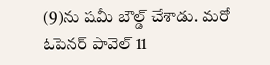(9)ను షమీ బౌల్డ్ చేశాడు. మరో ఓపెనర్ పావెల్ 11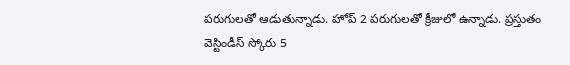పరుగులతో ఆడుతున్నాడు. హోప్ 2 పరుగులతో క్రీజులో ఉన్నాడు. ప్రస్తుతం వెస్టిండీస్ స్కోరు 5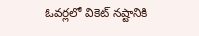ఓవర్లలో వికెట్ నష్టానికి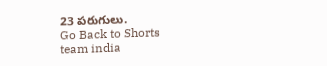23 పరుగులు.
Go Back to Shorts
team india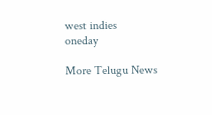west indies
oneday

More Telugu News